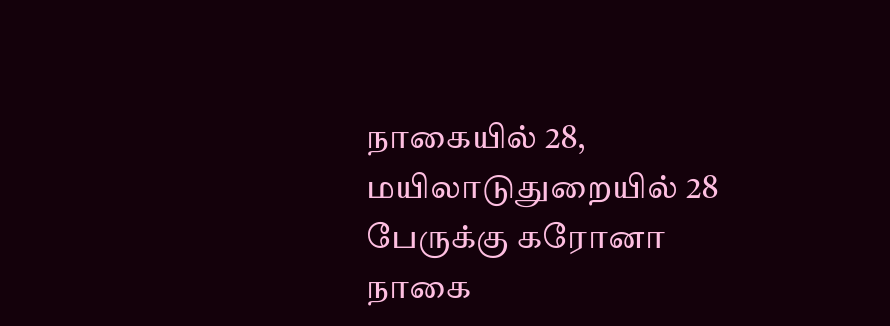நாகையில் 28, மயிலாடுதுறையில் 28 பேருக்கு கரோனா
நாகை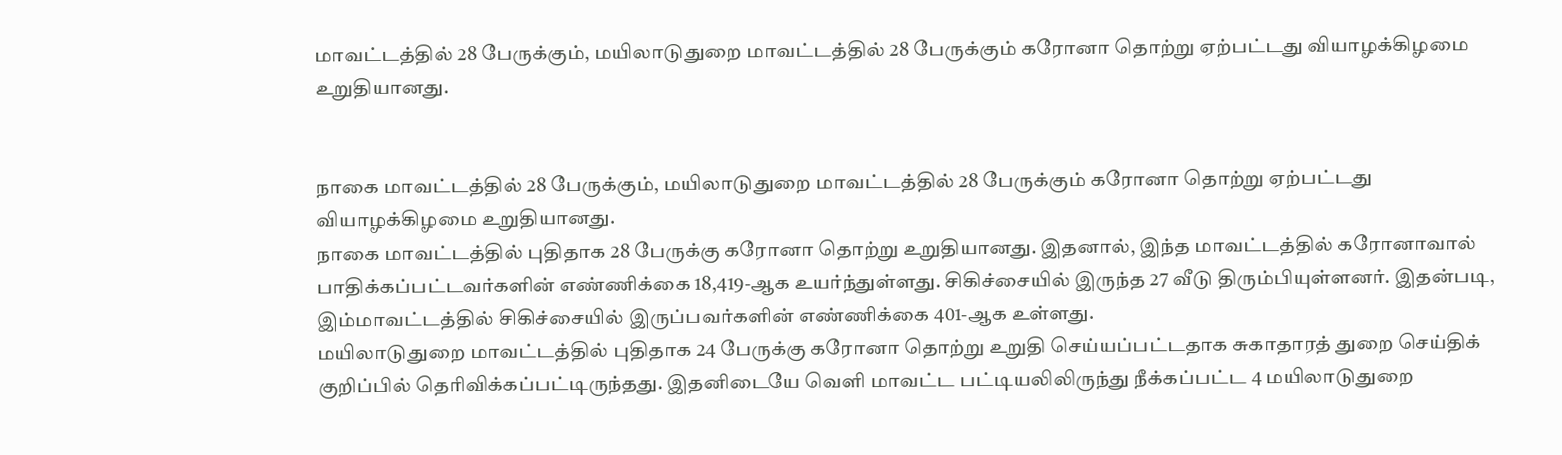மாவட்டத்தில் 28 பேருக்கும், மயிலாடுதுறை மாவட்டத்தில் 28 பேருக்கும் கரோனா தொற்று ஏற்பட்டது வியாழக்கிழமை உறுதியானது.


நாகை மாவட்டத்தில் 28 பேருக்கும், மயிலாடுதுறை மாவட்டத்தில் 28 பேருக்கும் கரோனா தொற்று ஏற்பட்டது வியாழக்கிழமை உறுதியானது.
நாகை மாவட்டத்தில் புதிதாக 28 பேருக்கு கரோனா தொற்று உறுதியானது. இதனால், இந்த மாவட்டத்தில் கரோனாவால் பாதிக்கப்பட்டவர்களின் எண்ணிக்கை 18,419-ஆக உயர்ந்துள்ளது. சிகிச்சையில் இருந்த 27 வீடு திரும்பியுள்ளனர். இதன்படி, இம்மாவட்டத்தில் சிகிச்சையில் இருப்பவர்களின் எண்ணிக்கை 401-ஆக உள்ளது.
மயிலாடுதுறை மாவட்டத்தில் புதிதாக 24 பேருக்கு கரோனா தொற்று உறுதி செய்யப்பட்டதாக சுகாதாரத் துறை செய்திக் குறிப்பில் தெரிவிக்கப்பட்டிருந்தது. இதனிடையே வெளி மாவட்ட பட்டியலிலிருந்து நீக்கப்பட்ட 4 மயிலாடுதுறை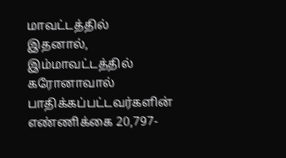மாவட்டத்தில் இதனால், இம்மாவட்டத்தில் கரோனாவால் பாதிக்கப்பட்டவர்களின் எண்ணிக்கை 20,797-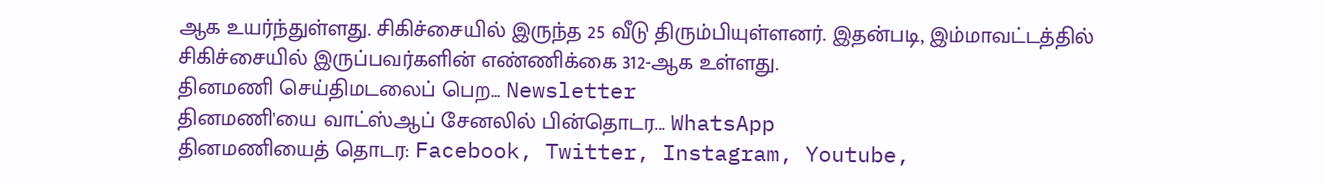ஆக உயர்ந்துள்ளது. சிகிச்சையில் இருந்த 25 வீடு திரும்பியுள்ளனர். இதன்படி, இம்மாவட்டத்தில் சிகிச்சையில் இருப்பவர்களின் எண்ணிக்கை 312-ஆக உள்ளது.
தினமணி செய்திமடலைப் பெற... Newsletter
தினமணி'யை வாட்ஸ்ஆப் சேனலில் பின்தொடர... WhatsApp
தினமணியைத் தொடர: Facebook, Twitter, Instagram, Youtube,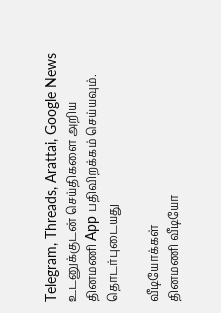Telegram, Threads, Arattai, Google News
உடனுக்குடன் செய்திகளை அறிய தினமணி App பதிவிறக்கம் செய்யவும்.
தொடர்புடையது

வீடியோக்கள்
தினமணி வீடியோ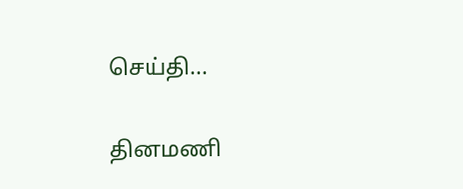செய்தி...

தினமணி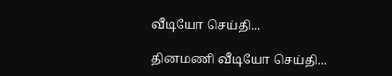வீடியோ செய்தி...

தினமணி வீடியோ செய்தி...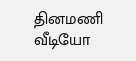தினமணி வீடியோ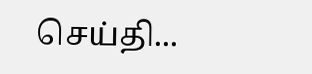செய்தி...